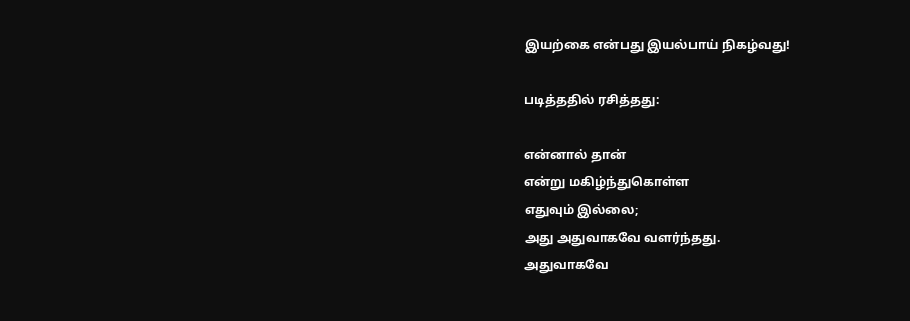இயற்கை என்பது இயல்பாய் நிகழ்வது!

படித்ததில் ரசித்தது:

என்னால் தான்
என்று மகிழ்ந்துகொள்ள
எதுவும் இல்லை;
அது அதுவாகவே வளர்ந்தது.
அதுவாகவே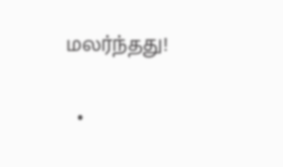மலர்ந்தது!

  •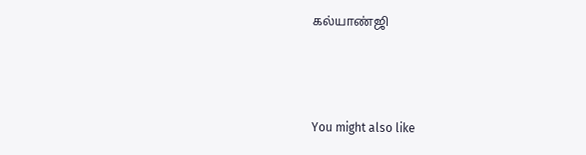கல்யாண்ஜி



You might also like